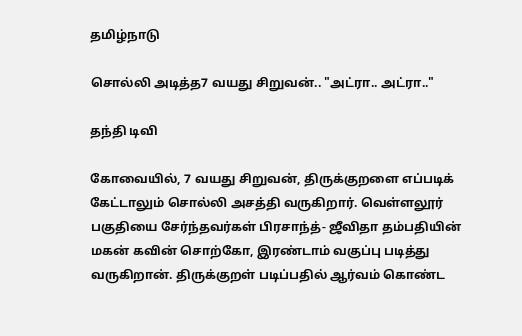தமிழ்நாடு

சொல்லி அடித்த7 வயது சிறுவன்.. "அட்ரா.. அட்ரா.."

தந்தி டிவி

கோவையில், 7 வயது சிறுவன், திருக்குறளை எப்படிக் கேட்டாலும் சொல்லி அசத்தி வருகிறார். வெள்ளலூர் பகுதியை சேர்ந்தவர்கள் பிரசாந்த்- ஜீவிதா தம்பதியின் மகன் கவின் சொற்கோ, இரண்டாம் வகுப்பு படித்து வருகிறான். திருக்குறள் படிப்பதில் ஆர்வம் கொண்ட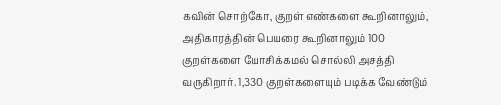கவின் சொற்கோ, குறள் எண்களை கூறினாலும், அதிகாரத்தின் பெயரை கூறினாலும் 100 குறள்களை யோசிக்கமல் சொல்லி அசத்தி வருகிறார். 1,330 குறள்களையும் படிக்க வேண்டும்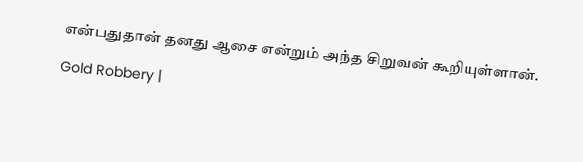என்பதுதான் தனது ஆசை என்றும் அந்த சிறுவன் கூறியுள்ளான்.

Gold Robbery |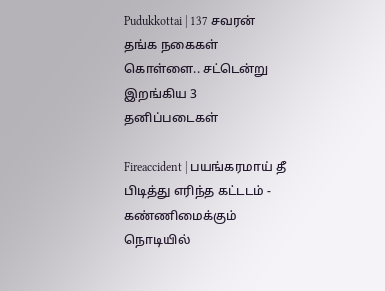Pudukkottai | 137 சவரன் தங்க நகைகள் கொள்ளை.. சட்டென்று இறங்கிய 3 தனிப்படைகள்

Fireaccident | பயங்கரமாய் தீ பிடித்து எரிந்த கட்டடம் - கண்ணிமைக்கும் நொடியில்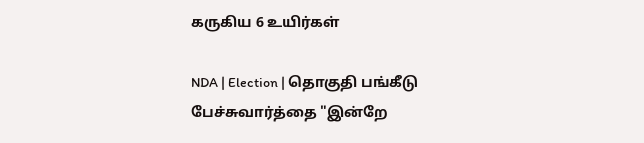கருகிய 6 உயிர்கள்

NDA | Election | தொகுதி பங்கீடு பேச்சுவார்த்தை "இன்றே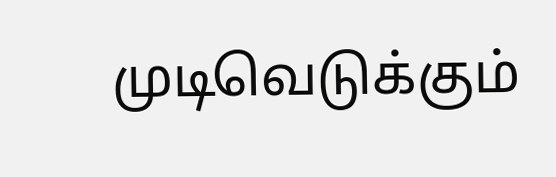முடிவெடுக்கும்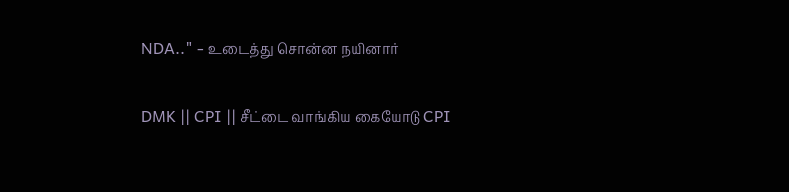NDA.." - உடைத்து சொன்ன நயினார்

DMK || CPI || சீட்டை வாங்கிய கையோடு CPI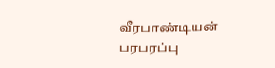வீரபாண்டியன் பரபரப்பு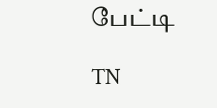பேட்டி

TN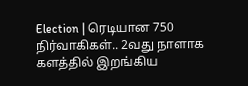Election | ரெடியான 750 நிர்வாகிகள்.. 2வது நாளாக களத்தில் இறங்கிய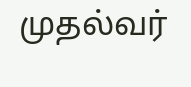முதல்வர்